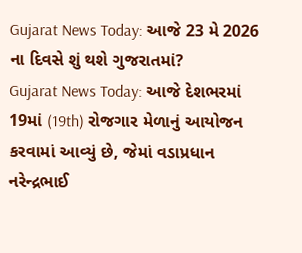Gujarat News Today: આજે 23 મે 2026 ના દિવસે શું થશે ગુજરાતમાં?
Gujarat News Today: આજે દેશભરમાં 19માં (19th) રોજગાર મેળાનું આયોજન કરવામાં આવ્યું છે, જેમાં વડાપ્રધાન નરેન્દ્રભાઈ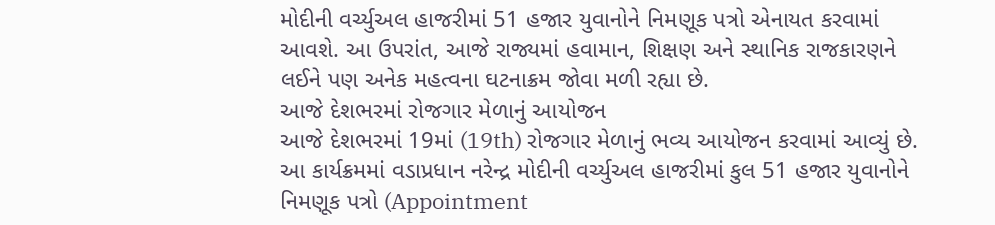મોદીની વર્ચ્યુઅલ હાજરીમાં 51 હજાર યુવાનોને નિમણૂક પત્રો એનાયત કરવામાં આવશે. આ ઉપરાંત, આજે રાજ્યમાં હવામાન, શિક્ષણ અને સ્થાનિક રાજકારણને લઈને પણ અનેક મહત્વના ઘટનાક્રમ જોવા મળી રહ્યા છે.
આજે દેશભરમાં રોજગાર મેળાનું આયોજન
આજે દેશભરમાં 19માં (19th) રોજગાર મેળાનું ભવ્ય આયોજન કરવામાં આવ્યું છે. આ કાર્યક્રમમાં વડાપ્રધાન નરેન્દ્ર મોદીની વર્ચ્યુઅલ હાજરીમાં કુલ 51 હજાર યુવાનોને નિમણૂક પત્રો (Appointment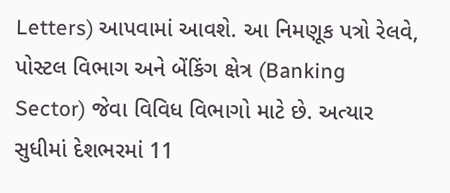Letters) આપવામાં આવશે. આ નિમણૂક પત્રો રેલવે, પોસ્ટલ વિભાગ અને બેંકિંગ ક્ષેત્ર (Banking Sector) જેવા વિવિધ વિભાગો માટે છે. અત્યાર સુધીમાં દેશભરમાં 11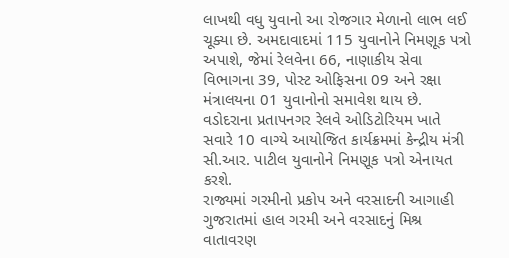લાખથી વધુ યુવાનો આ રોજગાર મેળાનો લાભ લઈ ચૂક્યા છે. અમદાવાદમાં 115 યુવાનોને નિમણૂક પત્રો અપાશે, જેમાં રેલવેના 66, નાણાકીય સેવા વિભાગના 39, પોસ્ટ ઓફિસના 09 અને રક્ષા મંત્રાલયના 01 યુવાનોનો સમાવેશ થાય છે. વડોદરાના પ્રતાપનગર રેલવે ઓડિટોરિયમ ખાતે સવારે 10 વાગ્યે આયોજિત કાર્યક્રમમાં કેન્દ્રીય મંત્રી સી.આર. પાટીલ યુવાનોને નિમણૂક પત્રો એનાયત કરશે.
રાજ્યમાં ગરમીનો પ્રકોપ અને વરસાદની આગાહી
ગુજરાતમાં હાલ ગરમી અને વરસાદનું મિશ્ર વાતાવરણ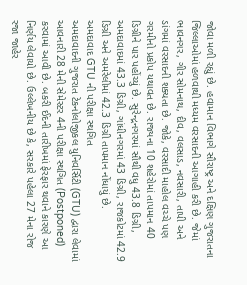જોવા મળી રહ્યું છે. હવામાન વિભાગે સૌરાષ્ટ્ર અને દક્ષિણ ગુજરાતના જિલ્લાઓમાં હળવાથી મધ્યમ વરસાદની આગાહી કરી છે. જેમાં ભાવનગર, ગીર સોમનાથ, દીવ, વલસાડ, નવસારી, તાપી અને ડાંગમાં વરસાદની શક્યતા છે. જોકે, વરસાદી માહોલ વચ્ચે પણ ગરમીનો પ્રકોપ યથાવત છે. રાજ્યના 10 શહેરોમાં તાપમાન 40 ડિગ્રીને પાર પહોંચ્યું છે. સુરેન્દ્રનગરમાં સૌથી વધુ 43.8 ડિગ્રી, અમદાવાદમાં 43.3 ડિગ્રી, ગાંધીનગરમાં 43 ડિગ્રી, રાજકોટમાં 42.9 ડિગ્રી અને અમરેલીમાં 42.3 ડિગ્રી તાપમાન નોંધાયું છે.
અમદાવાદ GTU ની પરીક્ષા સ્થગિત
અમદાવાદની ગુજરાત ટેકનોલોજીકલ યુનિવર્સિટી (GTU) દ્વારા લેવામાં આવનારી 28 મેની સેમેસ્ટર 4ની પરીક્ષા સ્થગિત (Postponed) કરવામાં આવી છે. બકરી ઈદની તારીખમાં ફેરફાર થવાને કારણે આ નિર્ણય લેવાયો છે. ઉલ્લેખનીય છે કે, સરકારે પહેલા 27 મેના રોજ રજા જાહેર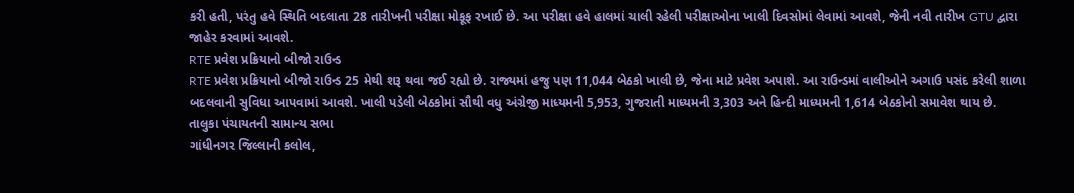કરી હતી, પરંતુ હવે સ્થિતિ બદલાતા 28 તારીખની પરીક્ષા મોકૂફ રખાઈ છે. આ પરીક્ષા હવે હાલમાં ચાલી રહેલી પરીક્ષાઓના ખાલી દિવસોમાં લેવામાં આવશે, જેની નવી તારીખ GTU દ્વારા જાહેર કરવામાં આવશે.
RTE પ્રવેશ પ્રક્રિયાનો બીજો રાઉન્ડ
RTE પ્રવેશ પ્રક્રિયાનો બીજો રાઉન્ડ 25 મેથી શરૂ થવા જઈ રહ્યો છે. રાજ્યમાં હજુ પણ 11,044 બેઠકો ખાલી છે, જેના માટે પ્રવેશ અપાશે. આ રાઉન્ડમાં વાલીઓને અગાઉ પસંદ કરેલી શાળા બદલવાની સુવિધા આપવામાં આવશે. ખાલી પડેલી બેઠકોમાં સૌથી વધુ અંગ્રેજી માધ્યમની 5,953, ગુજરાતી માધ્યમની 3,303 અને હિન્દી માધ્યમની 1,614 બેઠકોનો સમાવેશ થાય છે.
તાલુકા પંચાયતની સામાન્ય સભા
ગાંધીનગર જિલ્લાની કલોલ,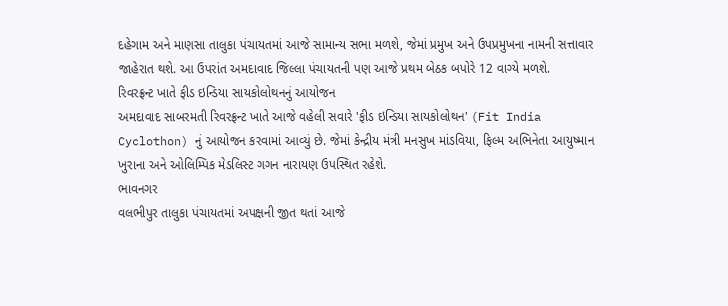દહેગામ અને માણસા તાલુકા પંચાયતમાં આજે સામાન્ય સભા મળશે, જેમાં પ્રમુખ અને ઉપપ્રમુખના નામની સત્તાવાર જાહેરાત થશે. આ ઉપરાંત અમદાવાદ જિલ્લા પંચાયતની પણ આજે પ્રથમ બેઠક બપોરે 12 વાગ્યે મળશે.
રિવરફ્રન્ટ ખાતે ફીડ ઇન્ડિયા સાયકોલોથનનું આયોજન
અમદાવાદ સાબરમતી રિવરફ્રન્ટ ખાતે આજે વહેલી સવારે 'ફીડ ઇન્ડિયા સાયકોલોથન' (Fit India Cyclothon) નું આયોજન કરવામાં આવ્યું છે. જેમાં કેન્દ્રીય મંત્રી મનસુખ માંડવિયા, ફિલ્મ અભિનેતા આયુષ્માન ખુરાના અને ઓલિમ્પિક મેડલિસ્ટ ગગન નારાયણ ઉપસ્થિત રહેશે.
ભાવનગર
વલભીપુર તાલુકા પંચાયતમાં અપક્ષની જીત થતાં આજે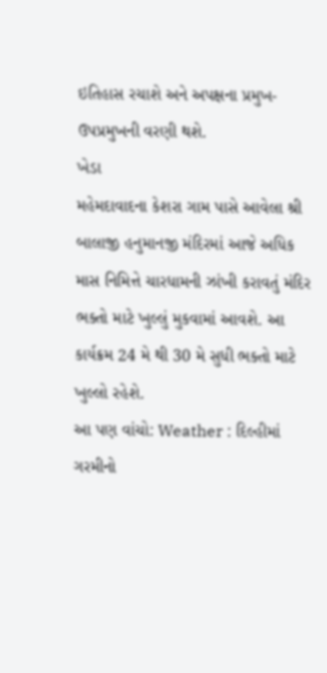ઇતિહાસ રચાશે અને અપક્ષના પ્રમુખ-ઉપપ્રમુખની વરણી થશે.
ખેડા
મહેમદાવાદના કેશરા ગામ પાસે આવેલા શ્રી બાલાજી હનુમાનજી મંદિરમાં આજે અધિક માસ નિમિત્તે ચારધામની ઝાંખી કરાવતું મંદિર ભક્તો માટે ખુલ્લું મુકવામાં આવશે. આ કાર્યક્રમ 24 મે થી 30 મે સુધી ભક્તો માટે ખુલ્લો રહેશે.
આ પણ વાંચો: Weather : દિલ્હીમાં ગરમીનો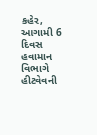કહેર, આગામી 6 દિવસ હવામાન વિભાગે હીટવેવની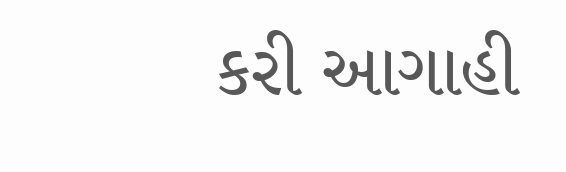કરી આગાહી